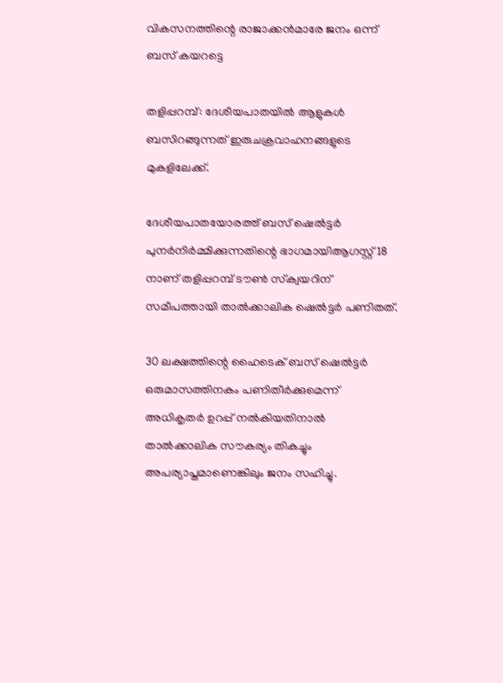വികസനത്തിന്റെ രാജാക്കന്‍മാരേ ജനം ഒന്ന് ബസ് കയറട്ടെ

തളിപ്പറമ്പ്: ദേശീയപാതയില്‍ ആളുകള്‍ ബസിറങ്ങുന്നത് ഇരുചക്രവാഹനങ്ങളുടെ മുകളിലേക്ക്.

ദേശീയപാതയോരത്ത് ബസ് ഷെല്‍ട്ടര്‍ പുനര്‍നിര്‍മ്മിക്കുന്നതിന്റെ ഭാഗമായിആഗസ്റ്റ് 18 നാണ് തളിപ്പറമ്പ് ടൗണ്‍ സ്‌ക്വയറിന് സമീപത്തായി താല്‍ക്കാലിക ഷെല്‍ട്ടര്‍ പണിതത്.

30 ലക്ഷത്തിന്റെ ഹൈടെക് ബസ് ഷെല്‍ട്ടര്‍ ഒരുമാസത്തിനകം പണിതീര്‍ക്കുമെന്ന് അധികൃതര്‍ ഉറപ്പ് നല്‍കിയതിനാല്‍ താല്‍ക്കാലിക സൗകര്യം തികച്ചും അപര്യാപ്തമാണെങ്കിലും ജനം സഹിച്ചു.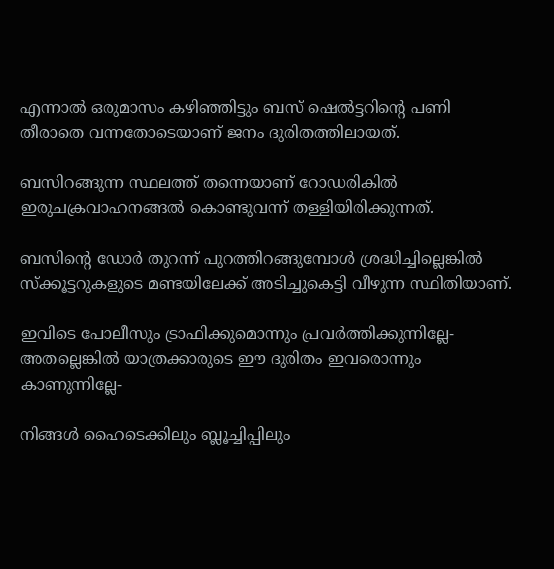എന്നാല്‍ ഒരുമാസം കഴിഞ്ഞിട്ടും ബസ് ഷെല്‍ട്ടറിന്റെ പണി തീരാതെ വന്നതോടെയാണ് ജനം ദുരിതത്തിലായത്.

ബസിറങ്ങുന്ന സ്ഥലത്ത് തന്നെയാണ് റോഡരികില്‍ ഇരുചക്രവാഹനങ്ങല്‍ കൊണ്ടുവന്ന് തള്ളിയിരിക്കുന്നത്.

ബസിന്റെ ഡോര്‍ തുറന്ന് പുറത്തിറങ്ങുമ്പോള്‍ ശ്രദ്ധിച്ചില്ലെങ്കില്‍ സ്‌ക്കൂട്ടറുകളുടെ മണ്ടയിലേക്ക് അടിച്ചുകെട്ടി വീഴുന്ന സ്ഥിതിയാണ്.

ഇവിടെ പോലീസും ട്രാഫിക്കുമൊന്നും പ്രവര്‍ത്തിക്കുന്നില്ലേ-അതല്ലെങ്കില്‍ യാത്രക്കാരുടെ ഈ ദുരിതം ഇവരൊന്നും കാണുന്നില്ലേ-

നിങ്ങള്‍ ഹൈടെക്കിലും ബ്ലൂച്ചിപ്പിലും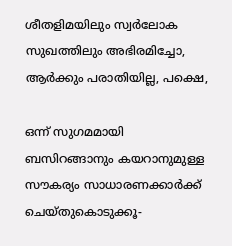ശീതളിമയിലും സ്വര്‍ലോക സുഖത്തിലും അഭിരമിച്ചോ, ആര്‍ക്കും പരാതിയില്ല, പക്ഷെ,

ഒന്ന് സുഗമമായി ബസിറങ്ങാനും കയറാനുമുള്ള സൗകര്യം സാധാരണക്കാര്‍ക്ക് ചെയ്തുകൊടുക്കൂ-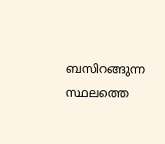ബസിറങ്ങുന്ന സ്ഥലത്തെ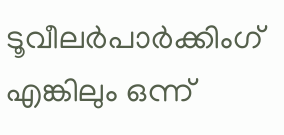ടൂവീലര്‍പാര്‍ക്കിംഗ് എങ്കിലും ഒന്ന്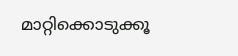മാറ്റിക്കൊടുക്കൂ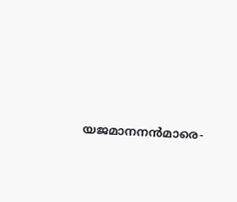യജമാനനന്‍മാരെ-